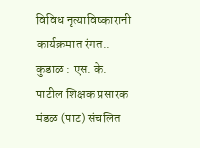विविध नृत्याविष्कारानी कार्यक्रमात रंगत..
कुडाळ : एस. के. पाटील शिक्षक प्रसारक मंडळ (पाट) संचलित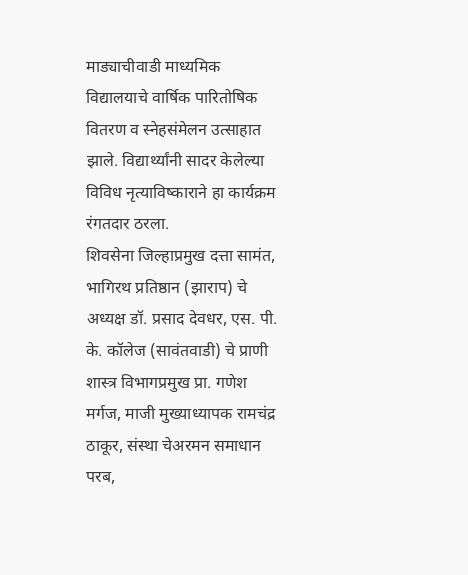माड्याचीवाडी माध्यमिक विद्यालयाचे वार्षिक पारितोषिक वितरण व स्नेहसंमेलन उत्साहात झाले. विद्यार्थ्यांनी सादर केलेल्या विविध नृत्याविष्काराने हा कार्यक्रम रंगतदार ठरला.
शिवसेना जिल्हाप्रमुख दत्ता सामंत, भागिरथ प्रतिष्ठान (झाराप) चे अध्यक्ष डॉ. प्रसाद देवधर, एस. पी. के. कॉलेज (सावंतवाडी) चे प्राणी शास्त्र विभागप्रमुख प्रा. गणेश मर्गज, माजी मुख्याध्यापक रामचंद्र ठाकूर, संस्था चेअरमन समाधान परब,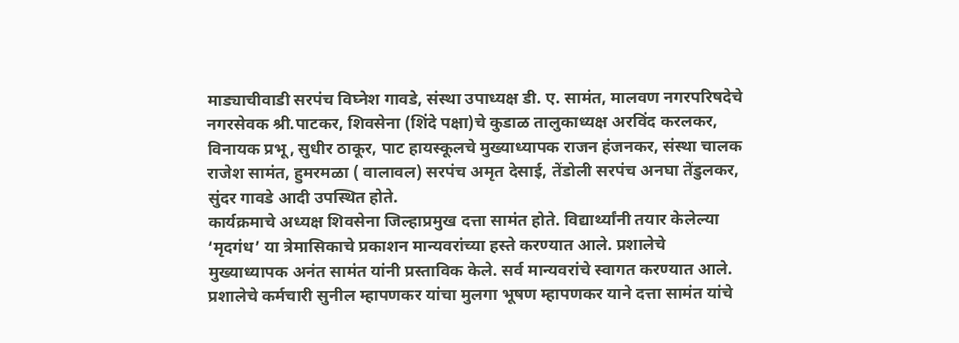माड्याचीवाडी सरपंच विघ्नेश गावडे, संस्था उपाध्यक्ष डी. ए. सामंत, मालवण नगरपरिषदेचे नगरसेवक श्री.पाटकर, शिवसेना (शिंदे पक्षा)चे कुडाळ तालुकाध्यक्ष अरविंद करलकर, विनायक प्रभू, सुधीर ठाकूर, पाट हायस्कूलचे मुख्याध्यापक राजन हंजनकर, संस्था चालक राजेश सामंत, हुमरमळा ( वालावल) सरपंच अमृत देसाई, तेंडोली सरपंच अनघा तेंडुलकर, सुंदर गावडे आदी उपस्थित होते.
कार्यक्रमाचे अध्यक्ष शिवसेना जिल्हाप्रमुख दत्ता सामंत होते. विद्यार्थ्यांनी तयार केलेल्या ‘मृदगंध’ या त्रेमासिकाचे प्रकाशन मान्यवरांच्या हस्ते करण्यात आले. प्रशालेचे मुख्याध्यापक अनंत सामंत यांनी प्रस्ताविक केले. सर्व मान्यवरांचे स्वागत करण्यात आले. प्रशालेचे कर्मचारी सुनील म्हापणकर यांचा मुलगा भूषण म्हापणकर याने दत्ता सामंत यांचे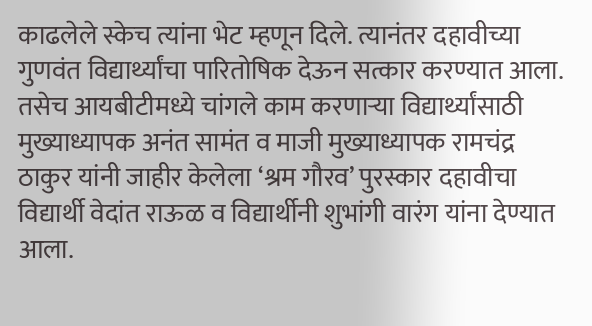काढलेले स्केच त्यांना भेट म्हणून दिले. त्यानंतर दहावीच्या गुणवंत विद्यार्थ्यांचा पारितोषिक देऊन सत्कार करण्यात आला. तसेच आयबीटीमध्ये चांगले काम करणाऱ्या विद्यार्थ्यांसाठी मुख्याध्यापक अनंत सामंत व माजी मुख्याध्यापक रामचंद्र ठाकुर यांनी जाहीर केलेला ‘श्रम गौरव’ पुरस्कार दहावीचा विद्यार्थी वेदांत राऊळ व विद्यार्थीनी शुभांगी वारंग यांना देण्यात आला.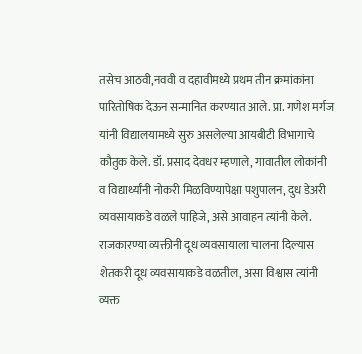तसेच आठवी,नववी व दहावीमध्ये प्रथम तीन क्रमांकांना पारितोषिक देऊन सन्मानित करण्यात आले. प्रा. गणेश मर्गज यांनी विद्यालयामध्ये सुरु असलेल्या आयबीटी विभागाचे कौतुक केले. डॉ. प्रसाद देवधर म्हणाले, गावातील लोकांनी व विद्यार्थ्यांनी नोकरी मिळविण्यापेक्षा पशुपालन, दुध डेअरी व्यवसायाकडे वळले पाहिजे, असे आवाहन त्यांनी केले. राजकारण्या व्यक्तीनी दूध व्यवसायाला चालना दिल्यास शेतकरी दूध व्यवसायाकडे वळतील, असा विश्वास त्यांनी व्यक्त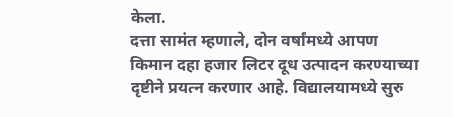केला.
दत्ता सामंत म्हणाले, दोन वर्षांमध्ये आपण किमान दहा हजार लिटर दूध उत्पादन करण्याच्या दृष्टीने प्रयत्न करणार आहे. विद्यालयामध्ये सुरु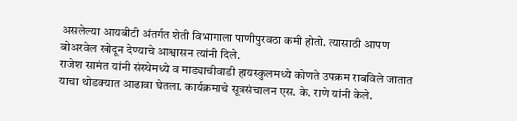असलेल्या आयबीटी अंतर्गत शेती विभागाला पाणीपुरवठा कमी होतो. त्यासाठी आपण बोअरवेल खोदून देण्याचे आश्वासन त्यांनी दिले.
राजेश सामंत यांनी संस्थेमध्ये व माड्याचीवाडी हायस्कुलमध्ये कोणते उपक्रम राबविले जातात याचा थोडक्यात आढावा घेतला. कार्यक्रमाचे सूत्रसंचालन एस. के. राणे यांनी केले.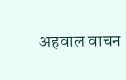अहवाल वाचन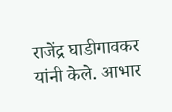राजेंद्र घाडीगावकर यांनी केले. आभार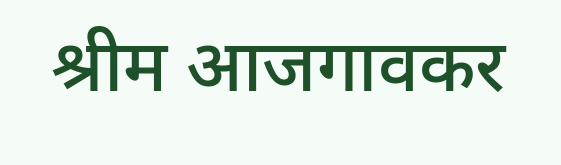श्रीम आजगावकर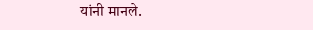यांनी मानले.